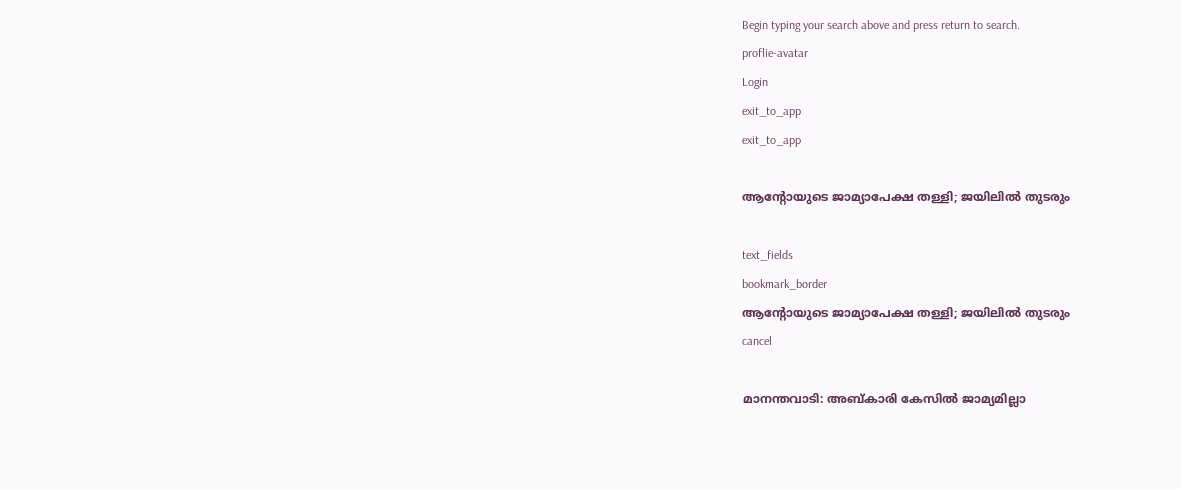Begin typing your search above and press return to search.
proflie-avatar
Login
exit_to_app
exit_to_app

ആന്റോയുടെ ജാമ്യാപേക്ഷ തള്ളി; ജയിലിൽ തുടരും

text_fields
bookmark_border
ആന്റോയുടെ ജാമ്യാപേക്ഷ തള്ളി; ജയിലിൽ തുടരും
cancel

മാനന്തവാടി: അബ്കാരി കേസിൽ ജാമ്യമില്ലാ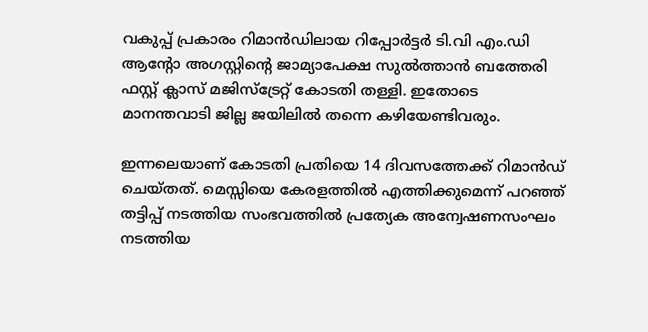വകുപ്പ് പ്രകാരം റിമാൻഡിലായ റിപ്പോർട്ടർ ടി.വി എം.ഡി ആന്റോ അഗസ്റ്റിന്റെ ജാമ്യാപേക്ഷ സുൽത്താൻ ബത്തേരി ഫസ്റ്റ് ക്ലാസ് മജിസ്ട്രേറ്റ് കോടതി തള്ളി. ഇതോടെ മാനന്തവാടി ജില്ല ജയിലിൽ തന്നെ കഴിയേണ്ടിവരും.

ഇന്നലെയാണ് കോടതി പ്രതിയെ 14 ദിവസത്തേക്ക് റിമാൻഡ് ചെയ്തത്. മെസ്സിയെ കേരളത്തിൽ എത്തിക്കുമെന്ന് പറഞ്ഞ് തട്ടിപ്പ് നടത്തിയ സംഭവത്തിൽ പ്രത്യേക അന്വേഷണസംഘം നടത്തിയ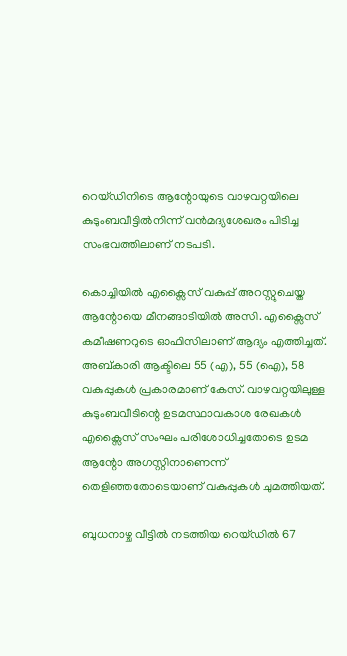റെയ്ഡിനിടെ ആന്റോയുടെ വാഴവറ്റയിലെ കുടുംബവീട്ടിൽനിന്ന് വൻമദ്യശേഖരം പിടിച്ച സംഭവത്തിലാണ് നടപടി.

കൊച്ചിയിൽ എക്സൈസ് വകുപ്പ് അറസ്റ്റുചെയ്ത ആന്റോയെ മീനങ്ങാടിയിൽ അസി. എക്സൈസ് കമീഷണറുടെ ഓഫിസിലാണ് ആദ്യം എത്തിച്ചത്. അബ്കാരി ആക്ടിലെ 55 (എ), 55 (ഐ), 58 വകുപ്പുകൾ പ്രകാരമാണ് കേസ്. വാഴവറ്റയിലുള്ള കുടുംബവീടിന്റെ ഉടമസ്ഥാവകാശ രേഖകൾ എക്സൈസ് സംഘം പരിശോധിച്ചതോടെ ഉടമ ആന്റോ അഗസ്റ്റിനാണെന്ന് തെളിഞ്ഞതോടെയാണ് വകുപ്പുകൾ ചുമത്തിയത്.

ബുധനാഴ്ച വീട്ടിൽ നടത്തിയ റെയ്ഡിൽ 67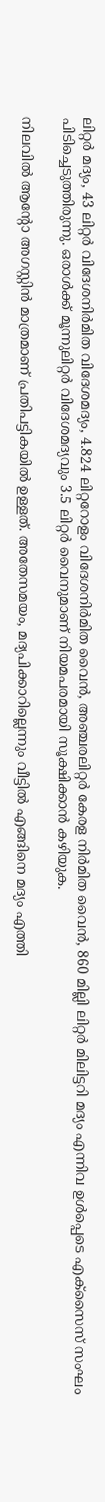ലിറ്റർ മദ്യം, 43 ലിറ്റർ വിദേശനിർമിത വിദേശമദ്യം, 4.824 ലിറ്ററോളം വിദേശനിർമിത വൈൻ, അഞ്ചരലിറ്റർ കേരള നിർമിത വൈൻ, 860 മില്ലി ലിറ്റർ മിലിട്ടറി മദ്യം എന്നിവ ഉൾപ്പെടെ എക്സൈസ് സംഘം പിടിച്ചെടുത്തിരുന്നു. ഒരാൾക്ക് മൂന്നുലിറ്റർ വിദേശമദ്യവും 3.5 ലിറ്റർ വൈനുമാണ് നിയമപരമായി സൂക്ഷിക്കാൻ കഴിയുക.

നിലവിൽ ആന്റോ അഗസ്റ്റിൻ മാത്രമാണ് പ്രതിപട്ടികയിൽ ഉള്ളത്. അതേസമയം, മദ്യപിക്കാറില്ലെന്നും വീട്ടിൽ എങ്ങിനെ മദ്യം എത്തി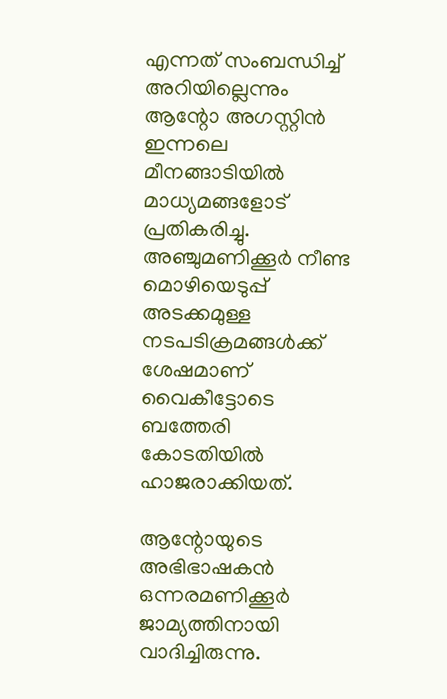എന്നത് സംബന്ധിച്ച് അറിയില്ലെന്നും ആന്റോ അഗസ്റ്റിൻ ഇന്നലെ മീനങ്ങാടിയിൽ മാധ്യമങ്ങളോട് പ്രതികരിച്ചു. അഞ്ചുമണിക്കൂർ നീണ്ട മൊഴിയെടുപ്പ് അടക്കമുള്ള നടപടിക്രമങ്ങൾക്ക് ശേഷമാണ് വൈകീട്ടോടെ ബത്തേരി കോടതിയിൽ ഹാജരാക്കിയത്.

ആന്റോയുടെ അഭിഭാഷകൻ ഒന്നരമണിക്കൂർ ജാമ്യത്തിനായി വാദിച്ചിരുന്നു.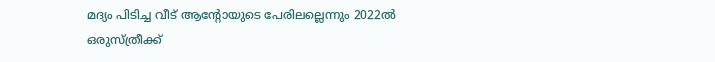മദ്യം പിടിച്ച വീട് ആന്റോയുടെ പേരിലല്ലെന്നും 2022ൽ ഒരുസ്ത്രീക്ക്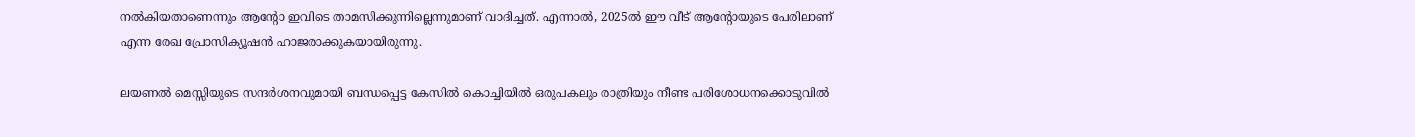നൽകിയതാണെന്നും ആന്റോ ഇവിടെ താമസിക്കുന്നില്ലെന്നുമാണ് വാദിച്ചത്. എന്നാൽ, 2025ൽ ഈ വീട് ആന്റോയുടെ പേരിലാണ് എന്ന രേഖ പ്രോസിക്യൂഷൻ ഹാജരാക്കുകയായിരുന്നു.

ലയണൽ മെസ്സിയുടെ സന്ദർശനവുമായി ബന്ധപ്പെട്ട കേസിൽ കൊച്ചിയിൽ ഒരുപകലും രാത്രിയും നീണ്ട പരിശോധനക്കൊടുവിൽ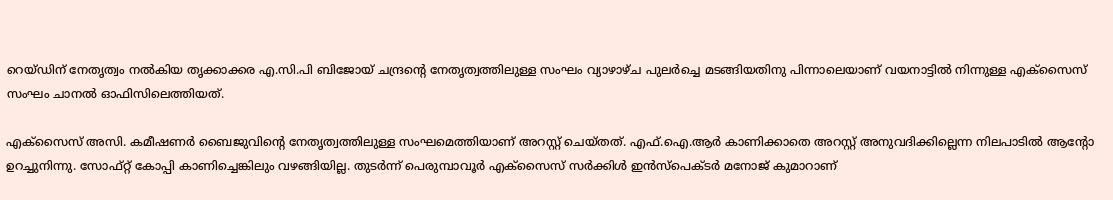റെയ്ഡിന് നേതൃത്വം നൽകിയ തൃക്കാക്കര എ.സി.പി ബിജോയ് ചന്ദ്രന്‍റെ നേതൃത്വത്തിലുള്ള സംഘം വ്യാഴാഴ്ച പുലർച്ചെ മടങ്ങിയതിനു പിന്നാലെയാണ് വയനാട്ടിൽ നിന്നുള്ള എക്സൈസ് സംഘം ചാനൽ ഓഫിസിലെത്തിയത്.

എക്സൈസ് അസി. കമീഷണർ ബൈജുവിന്‍റെ നേതൃത്വത്തിലുള്ള സംഘമെത്തിയാണ് അറസ്റ്റ് ചെയ്തത്. എഫ്.ഐ.ആർ കാണിക്കാതെ അറസ്റ്റ് അനുവദിക്കില്ലെന്ന നിലപാടിൽ ആന്റോ ഉറച്ചുനിന്നു. സോഫ്റ്റ് കോപ്പി കാണിച്ചെങ്കിലും വഴങ്ങിയില്ല. തുടർന്ന് പെരുമ്പാവൂർ എക്സൈസ് സർക്കിൾ ഇൻസ്‌പെക്ടർ മനോജ്‌ കുമാറാണ്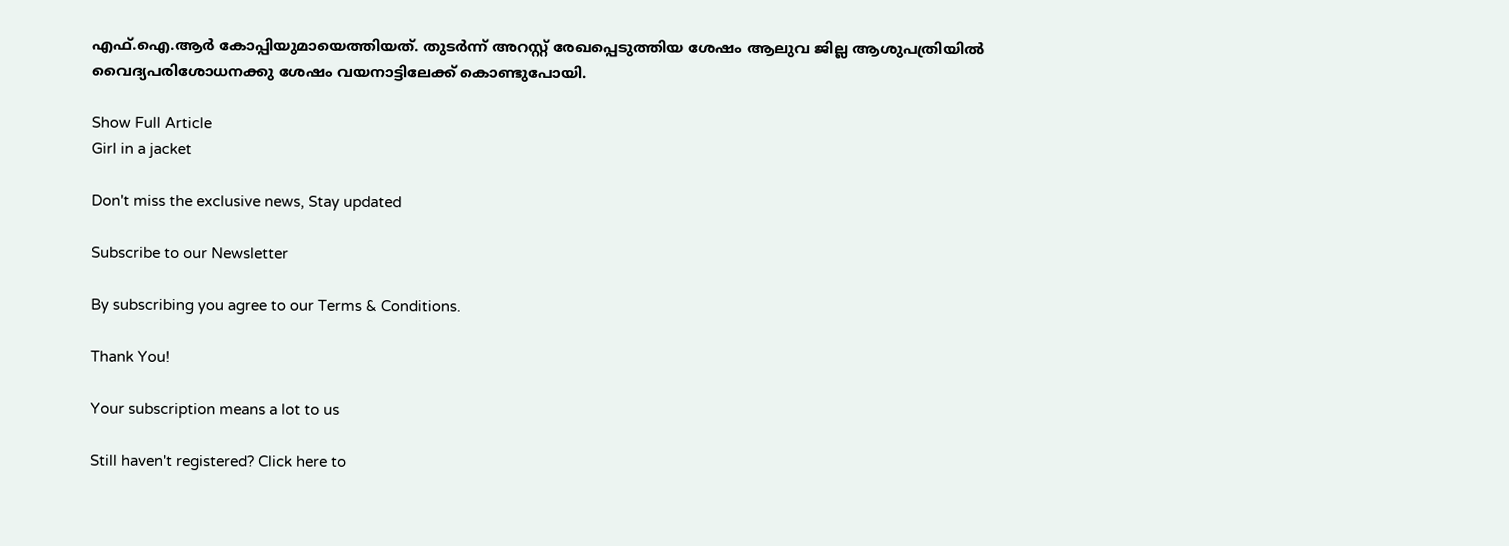എഫ്.ഐ.ആർ കോപ്പിയുമായെത്തിയത്. തുടർന്ന് അറസ്റ്റ് രേഖപ്പെടുത്തിയ ശേഷം ആലുവ ജില്ല ആശുപത്രിയിൽ വൈദ്യപരിശോധനക്കു ശേഷം വയനാട്ടിലേക്ക് കൊണ്ടുപോയി.

Show Full Article
Girl in a jacket

Don't miss the exclusive news, Stay updated

Subscribe to our Newsletter

By subscribing you agree to our Terms & Conditions.

Thank You!

Your subscription means a lot to us

Still haven't registered? Click here to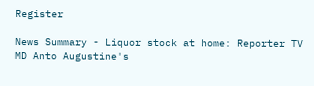Register

News Summary - Liquor stock at home: Reporter TV MD Anto Augustine's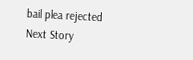bail plea rejected
Next Story